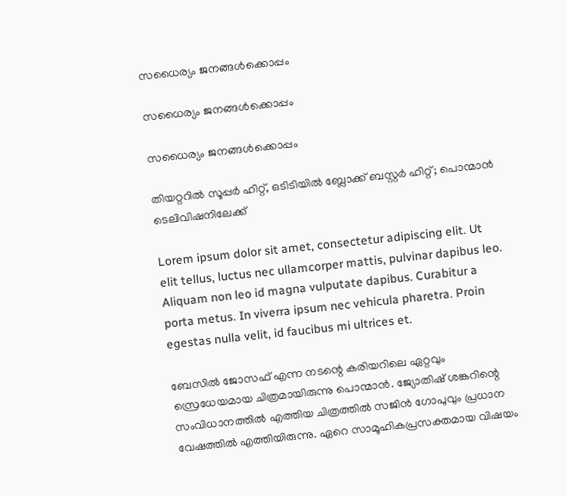സധൈര്യം ജനങ്ങൾക്കൊപ്പം

സധൈര്യം ജനങ്ങൾക്കൊപ്പം

സധൈര്യം ജനങ്ങൾക്കൊപ്പം

തിയറ്ററിൽ സൂപ്പർ ഹിറ്റ്, ഒടിടിയിൽ ബ്ലോക്ക് ബസ്റ്റർ ഹിറ്റ്; പൊന്മാൻ ടെലിവിഷനിലേക്ക്

Lorem ipsum dolor sit amet, consectetur adipiscing elit. Ut elit tellus, luctus nec ullamcorper mattis, pulvinar dapibus leo. Aliquam non leo id magna vulputate dapibus. Curabitur a porta metus. In viverra ipsum nec vehicula pharetra. Proin egestas nulla velit, id faucibus mi ultrices et.

ബേസിൽ ജോസഫ് എന്ന നടന്റെ കരിയറിലെ ഏറ്റവും സ്രെധേയമായ ചിത്രമായിരുന്നു പൊന്മാൻ. ജ്യോതിഷ് ശങ്കറിന്റെ സംവിധാനത്തിൽ എത്തിയ ചിത്രത്തിൽ സജിൻ ഗോപുവും പ്രധാന വേഷത്തിൽ എത്തിയിരുന്നു. ഏറെ സാമൂഹികപ്രസക്തമായ വിഷയം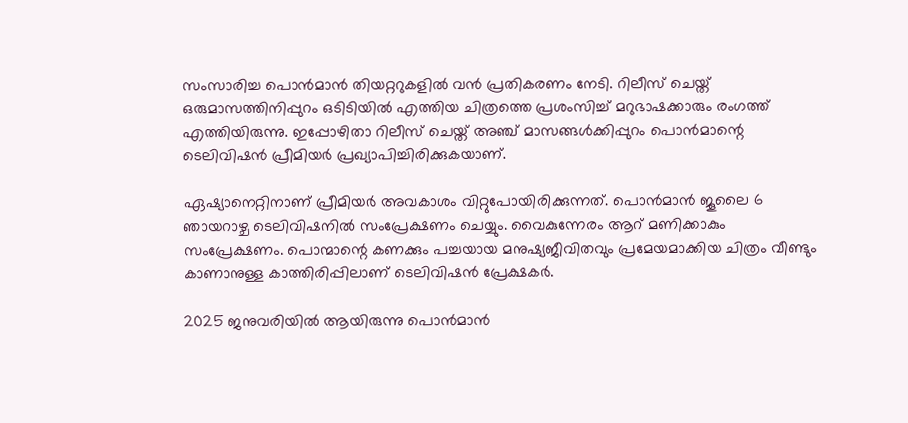സംസാരിച്ച പൊൻമാൻ തിയറ്ററുകളിൽ വൻ പ്രതികരണം നേടി. റിലീസ് ചെയ്ത് ഒരുമാസത്തിനിപ്പുറം ഒടിടിയിൽ എത്തിയ ചിത്രത്തെ പ്രശംസിച്ച് മറുഭാഷക്കാരും രംഗത്ത് എത്തിയിരുന്നു. ഇപ്പോഴിതാ റിലീസ് ചെയ്ത് അഞ്ച് മാസങ്ങൾക്കിപ്പുറം പൊൻമാന്റെ ടെലിവിഷൻ പ്രീമിയർ പ്രഖ്യാപിച്ചിരിക്കുകയാണ്.

ഏഷ്യാനെറ്റിനാണ് പ്രീമിയർ അവകാശം വിറ്റുപോയിരിക്കുന്നത്. പൊൻമാൻ ജൂലൈ 6 ഞായറാഴ്ച ടെലിവിഷനിൽ സംപ്രേക്ഷണം ചെയ്യും. വൈകുന്നേരം ആറ് മണിക്കാകും സംപ്രേക്ഷണം. പൊന്മാന്റെ കണക്കും പച്ചയായ മനുഷ്യജീവിതവും പ്രമേയമാക്കിയ ചിത്രം വീണ്ടും കാണാനുള്ള കാത്തിരിപ്പിലാണ് ടെലിവിഷൻ പ്രേക്ഷകർ.

2025 ജനുവരിയിൽ ആയിരുന്നു പൊൻമാൻ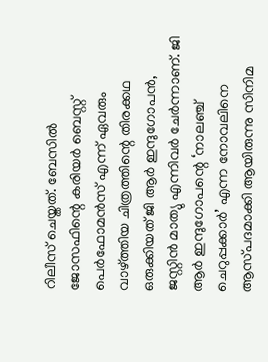റിലീസ് ചെയ്തത്. ബേസില്‍ ജോസഫിന്റെ കരിയര്‍ ബെസ്റ്റ് പെര്‍ഫോമൻസ് എന്ന് ഏവരും വാഴ്ത്തിയ ചിത്രത്തിന്റെ തിരക്കഥ ഒരുക്കിയത് ജി ആർ ഇന്ദുഗോപൻ, ജസ്റ്റിൻ മാത്യു എന്നിവർ ചേർന്നാണ്. ജി ആർ ഇന്ദുഗോപന്റെ ‘നാലഞ്ച് ചെറുപ്പക്കാർ’ എന്ന നോവലിനെ ആസ്‍പദമാക്കി ആയിരുന്നു സിനിമ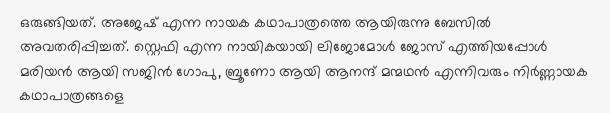ഒരുങ്ങിയത്. അജേഷ് എന്ന നായക കഥാപാത്രത്തെ ആയിരുന്നു ബേസിൽ അവതരിപ്പിച്ചത്. സ്റ്റെഫി എന്ന നായികയായി ലിജോമോൾ ജോസ് എത്തിയപ്പോൾ മരിയൻ ആയി സജിൻ ഗോപു, ബ്രൂണോ ആയി ആനന്ദ് മന്മഥൻ എന്നിവരും നിർണ്ണായക കഥാപാത്രങ്ങളെ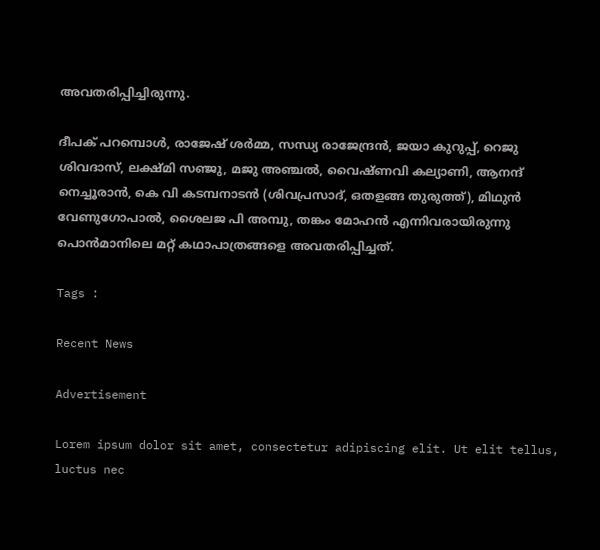അവതരിപ്പിച്ചിരുന്നു.

ദീപക് പറമ്പൊൾ, രാജേഷ് ശർമ്മ, സന്ധ്യ രാജേന്ദ്രൻ, ജയാ കുറുപ്പ്, റെജു ശിവദാസ്, ലക്ഷ്മി സഞ്ജു, മജു അഞ്ചൽ, വൈഷ്‍ണവി കല്യാണി, ആനന്ദ് നെച്ചൂരാൻ, കെ വി കടമ്പനാടൻ (ശിവപ്രസാദ്, ഒതളങ്ങ തുരുത്ത്), മിഥുൻ വേണുഗോപാൽ, ശൈലജ പി അമ്പു, തങ്കം മോഹൻ എന്നിവരായിരുന്നു പൊൻമാനിലെ മറ്റ് കഥാപാത്രങ്ങളെ അവതരിപ്പിച്ചത്.

Tags :

Recent News

Advertisement

Lorem ipsum dolor sit amet, consectetur adipiscing elit. Ut elit tellus, luctus nec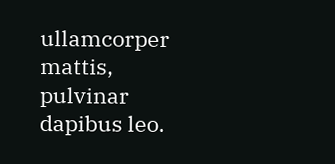ullamcorper mattis, pulvinar dapibus leo.